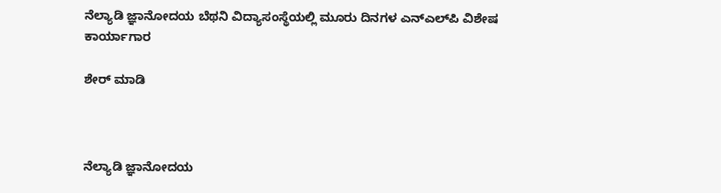ನೆಲ್ಯಾಡಿ ಜ್ಞಾನೋದಯ ಬೆಥನಿ ವಿದ್ಯಾಸಂಸ್ಥೆಯಲ್ಲಿ ಮೂರು ದಿನಗಳ ಎನ್‌ಎಲ್‌ಪಿ ವಿಶೇಷ ಕಾರ್ಯಾಗಾರ

ಶೇರ್ ಮಾಡಿ



ನೆಲ್ಯಾಡಿ ಜ್ಞಾನೋದಯ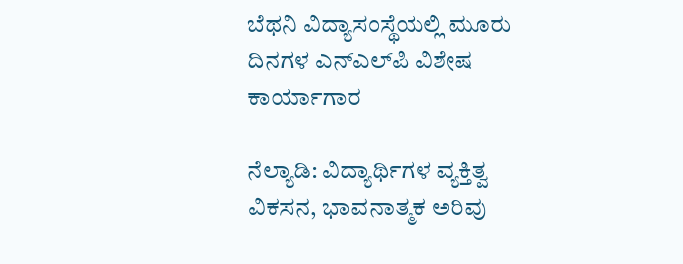ಬೆಥನಿ ವಿದ್ಯಾಸಂಸ್ಥೆಯಲ್ಲಿ ಮೂರು ದಿನಗಳ ಎನ್‌ಎಲ್‌ಪಿ ವಿಶೇಷ ಕಾರ್ಯಾಗಾರ

ನೆಲ್ಯಾಡಿ: ವಿದ್ಯಾರ್ಥಿಗಳ ವ್ಯಕ್ತಿತ್ವ ವಿಕಸನ, ಭಾವನಾತ್ಮಕ ಅರಿವು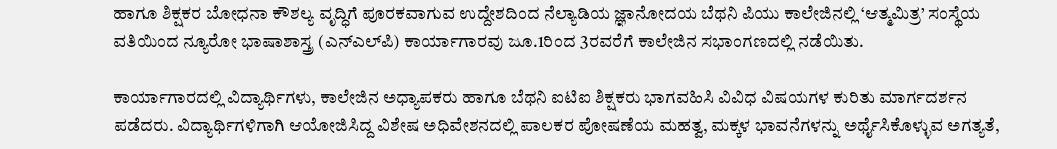ಹಾಗೂ ಶಿಕ್ಷಕರ ಬೋಧನಾ ಕೌಶಲ್ಯ ವೃದ್ಧಿಗೆ ಪೂರಕವಾಗುವ ಉದ್ದೇಶದಿಂದ ನೆಲ್ಯಾಡಿಯ ಜ್ಞಾನೋದಯ ಬೆಥನಿ ಪಿಯು ಕಾಲೇಜಿನಲ್ಲಿ ‘ಆತ್ಮಮಿತ್ರ’ ಸಂಸ್ಥೆಯ ವತಿಯಿಂದ ನ್ಯೂರೋ ಭಾಷಾಶಾಸ್ತ್ರ (ಎನ್‌ಎಲ್‌ಪಿ) ಕಾರ್ಯಾಗಾರವು ಜೂ.1ರಿಂದ 3ರವರೆಗೆ ಕಾಲೇಜಿನ ಸಭಾಂಗಣದಲ್ಲಿ ನಡೆಯಿತು.

ಕಾರ್ಯಾಗಾರದಲ್ಲಿ ವಿದ್ಯಾರ್ಥಿಗಳು, ಕಾಲೇಜಿನ ಅಧ್ಯಾಪಕರು ಹಾಗೂ ಬೆಥನಿ ಐಟಿಐ ಶಿಕ್ಷಕರು ಭಾಗವಹಿಸಿ ವಿವಿಧ ವಿಷಯಗಳ ಕುರಿತು ಮಾರ್ಗದರ್ಶನ ಪಡೆದರು. ವಿದ್ಯಾರ್ಥಿಗಳಿಗಾಗಿ ಆಯೋಜಿಸಿದ್ದ ವಿಶೇಷ ಅಧಿವೇಶನದಲ್ಲಿ ಪಾಲಕರ ಪೋಷಣೆಯ ಮಹತ್ವ, ಮಕ್ಕಳ ಭಾವನೆಗಳನ್ನು ಅರ್ಥೈಸಿಕೊಳ್ಳುವ ಅಗತ್ಯತೆ,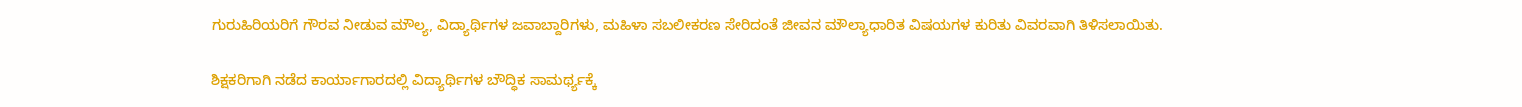ಗುರುಹಿರಿಯರಿಗೆ ಗೌರವ ನೀಡುವ ಮೌಲ್ಯ, ವಿದ್ಯಾರ್ಥಿಗಳ ಜವಾಬ್ದಾರಿಗಳು, ಮಹಿಳಾ ಸಬಲೀಕರಣ ಸೇರಿದಂತೆ ಜೀವನ ಮೌಲ್ಯಾಧಾರಿತ ವಿಷಯಗಳ ಕುರಿತು ವಿವರವಾಗಿ ತಿಳಿಸಲಾಯಿತು.

ಶಿಕ್ಷಕರಿಗಾಗಿ ನಡೆದ ಕಾರ್ಯಾಗಾರದಲ್ಲಿ ವಿದ್ಯಾರ್ಥಿಗಳ ಬೌದ್ಧಿಕ ಸಾಮರ್ಥ್ಯಕ್ಕೆ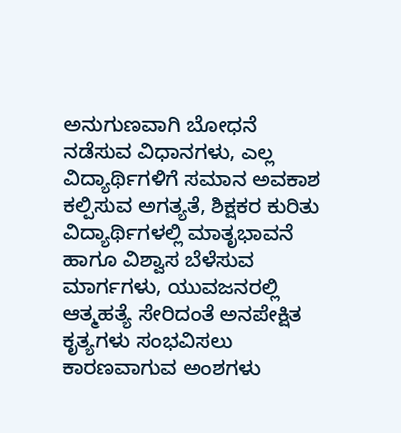ಅನುಗುಣವಾಗಿ ಬೋಧನೆ ನಡೆಸುವ ವಿಧಾನಗಳು, ಎಲ್ಲ ವಿದ್ಯಾರ್ಥಿಗಳಿಗೆ ಸಮಾನ ಅವಕಾಶ ಕಲ್ಪಿಸುವ ಅಗತ್ಯತೆ, ಶಿಕ್ಷಕರ ಕುರಿತು ವಿದ್ಯಾರ್ಥಿಗಳಲ್ಲಿ ಮಾತೃಭಾವನೆ ಹಾಗೂ ವಿಶ್ವಾಸ ಬೆಳೆಸುವ ಮಾರ್ಗಗಳು, ಯುವಜನರಲ್ಲಿ ಆತ್ಮಹತ್ಯೆ ಸೇರಿದಂತೆ ಅನಪೇಕ್ಷಿತ ಕೃತ್ಯಗಳು ಸಂಭವಿಸಲು ಕಾರಣವಾಗುವ ಅಂಶಗಳು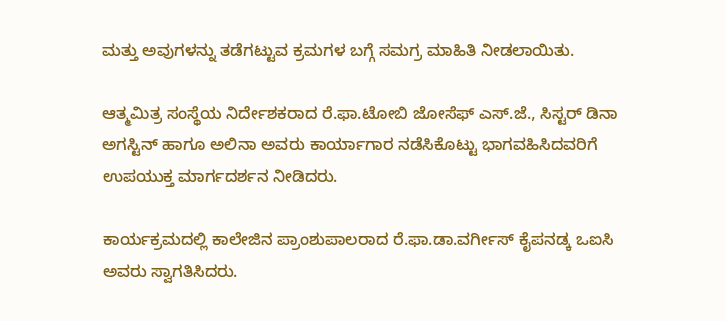ಮತ್ತು ಅವುಗಳನ್ನು ತಡೆಗಟ್ಟುವ ಕ್ರಮಗಳ ಬಗ್ಗೆ ಸಮಗ್ರ ಮಾಹಿತಿ ನೀಡಲಾಯಿತು.

ಆತ್ಮಮಿತ್ರ ಸಂಸ್ಥೆಯ ನಿರ್ದೇಶಕರಾದ ರೆ.ಫಾ.ಟೋಬಿ ಜೋಸೆಫ್ ಎಸ್.ಜೆ., ಸಿಸ್ಟರ್ ಡಿನಾ ಅಗಸ್ಟಿನ್ ಹಾಗೂ ಅಲಿನಾ ಅವರು ಕಾರ್ಯಾಗಾರ ನಡೆಸಿಕೊಟ್ಟು ಭಾಗವಹಿಸಿದವರಿಗೆ ಉಪಯುಕ್ತ ಮಾರ್ಗದರ್ಶನ ನೀಡಿದರು.

ಕಾರ್ಯಕ್ರಮದಲ್ಲಿ ಕಾಲೇಜಿನ ಪ್ರಾಂಶುಪಾಲರಾದ ರೆ.ಫಾ.ಡಾ.ವರ್ಗೀಸ್ ಕೈಪನಡ್ಕ ಒಐಸಿ ಅವರು ಸ್ವಾಗತಿಸಿದರು.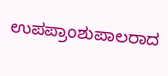ಉಪಪ್ರಾಂಶುಪಾಲರಾದ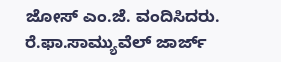ಜೋಸ್ ಎಂ.ಜೆ. ವಂದಿಸಿದರು. ರೆ.ಫಾ.ಸಾಮ್ಯುವೆಲ್ ಜಾರ್ಜ್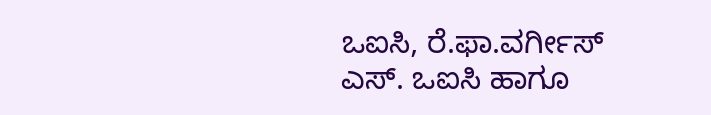ಒಐಸಿ, ರೆ.ಫಾ.ವರ್ಗೀಸ್ ಎಸ್. ಒಐಸಿ ಹಾಗೂ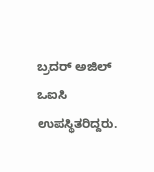ಬ್ರದರ್ ಅಜಿಲ್ ಒಐಸಿ ಉಪಸ್ಥಿತರಿದ್ದರು.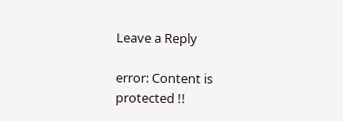Leave a Reply

error: Content is protected !!